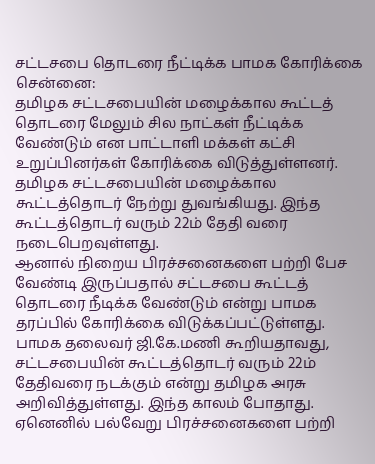சட்டசபை தொடரை நீட்டிக்க பாமக கோரிக்கை
சென்னை:
தமிழக சட்டசபையின் மழைக்கால கூட்டத் தொடரை மேலும் சில நாட்கள் நீட்டிக்க வேண்டும் என பாட்டாளி மக்கள் கட்சி உறுப்பினர்கள் கோரிக்கை விடுத்துள்ளனர்.
தமிழக சட்டசபையின் மழைக்கால கூட்டத்தொடர் நேற்று துவங்கியது. இந்த கூட்டத்தொடர் வரும் 22ம் தேதி வரை நடைபெறவுள்ளது.
ஆனால் நிறைய பிரச்சனைகளை பற்றி பேச வேண்டி இருப்பதால் சட்டசபை கூட்டத் தொடரை நீடிக்க வேண்டும் என்று பாமக தரப்பில் கோரிக்கை விடுக்கப்பட்டுள்ளது.
பாமக தலைவர் ஜி.கே.மணி கூறியதாவது,
சட்டசபையின் கூட்டத்தொடர் வரும் 22ம் தேதிவரை நடக்கும் என்று தமிழக அரசு அறிவித்துள்ளது. இந்த காலம் போதாது. ஏனெனில் பல்வேறு பிரச்சனைகளை பற்றி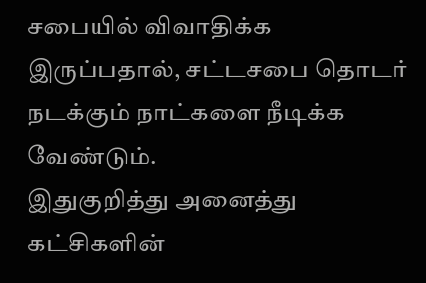சபையில் விவாதிக்க இருப்பதால், சட்டசபை தொடர் நடக்கும் நாட்களை நீடிக்க வேண்டும்.
இதுகுறித்து அனைத்து கட்சிகளின்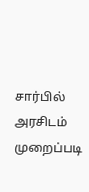சார்பில் அரசிடம் முறைப்படி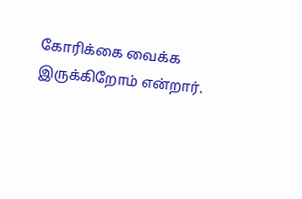கோரிக்கை வைக்க இருக்கிறோம் என்றார்.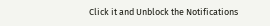Click it and Unblock the Notifications